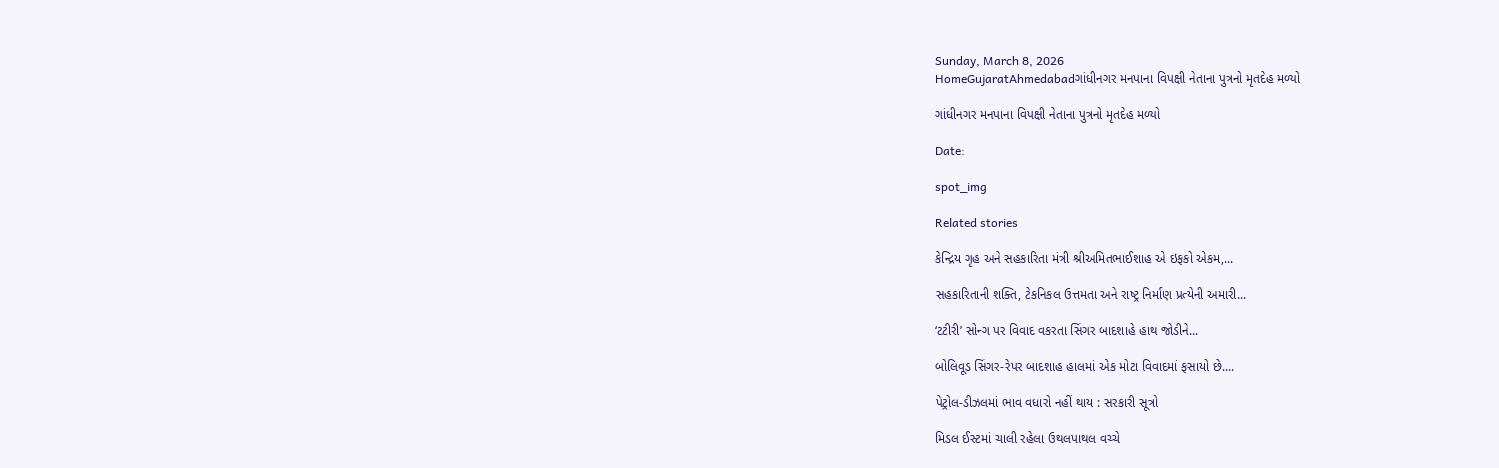Sunday, March 8, 2026
HomeGujaratAhmedabadગાંધીનગર મનપાના વિપક્ષી નેતાના પુત્રનો મૃતદેહ મળ્યો

ગાંધીનગર મનપાના વિપક્ષી નેતાના પુત્રનો મૃતદેહ મળ્યો

Date:

spot_img

Related stories

કેન્દ્રિય ગૃહ અને સહકારિતા મંત્રી શ્રીઅમિતભાઈશાહ એ ઇફકો એકમ,...

સહકારિતાની શક્તિ, ટેકનિકલ ઉત્તમતા અને રાષ્ટ્ર નિર્માણ પ્રત્યેની અમારી...

‘ટટીરી’ સોન્ગ પર વિવાદ વકરતા સિંગર બાદશાહે હાથ જોડીને...

બોલિવૂડ સિંગર-રેપર બાદશાહ હાલમાં એક મોટા વિવાદમાં ફસાયો છે....

પેટ્રોલ-ડીઝલમાં ભાવ વધારો નહીં થાય : સરકારી સૂત્રો

મિડલ ઈસ્ટમાં ચાલી રહેલા ઉથલપાથલ વચ્ચે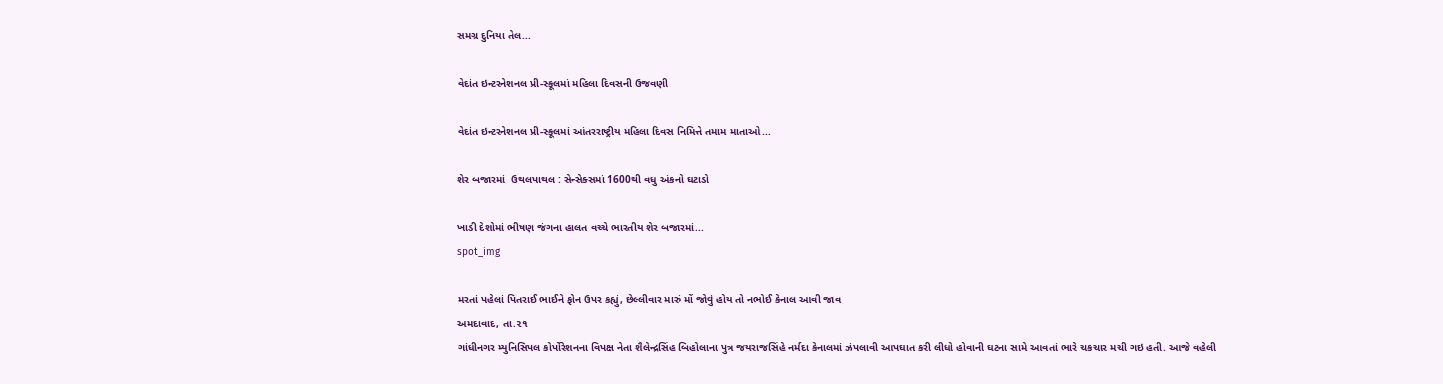સમગ્ર દુનિયા તેલ...

વેદાંત ઇન્ટરનેશનલ પ્રી-સ્કૂલમાં મહિલા દિવસની ઉજવણી

વેદાંત ઇન્ટરનેશનલ પ્રી-સ્કૂલમાં આંતરરાષ્ટ્રીય મહિલા દિવસ નિમિત્તે તમામ માતાઓ...

શેર બજારમાં  ઉથલપાથલ : સેન્સેક્સમાં 1600થી વધુ અંકનો ઘટાડો

ખાડી દેશોમાં ભીષણ જંગના હાલત વચ્ચે ભારતીય શેર બજારમાં...
spot_img

મરતાં પહેલાં પિતરાઈ ભાઈને ફોન ઉપર કહ્યું, છેલ્લીવાર મારું મોં જોવું હોય તો નભોઈ કેનાલ આવી જાવ
અમદાવાદ, તા.૨૧
ગાંધીનગર મ્યુનિસિપલ કોર્પોરેશનના વિપક્ષ નેતા શૈલેન્દ્રસિંહ બિહોલાના પુત્ર જયરાજસિંહે નર્મદા કેનાલમાં ઝંપલાવી આપઘાત કરી લીધો હોવાની ઘટના સામે આવતાં ભારે ચકચાર મચી ગઇ હતી. આજે વહેલી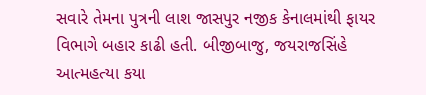સવારે તેમના પુત્રની લાશ જાસપુર નજીક કેનાલમાંથી ફાયર વિભાગે બહાર કાઢી હતી. બીજીબાજુ, જયરાજસિંહે આત્મહત્યા કયા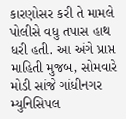કારણોસર કરી તે મામલે પોલીસે વધુ તપાસ હાથ ધરી હતી. આ અંગે પ્રાપ્ત માહિતી મુજબ, સોમવારે મોડી સાંજે ગાંધીનગર મ્યુનિસિપલ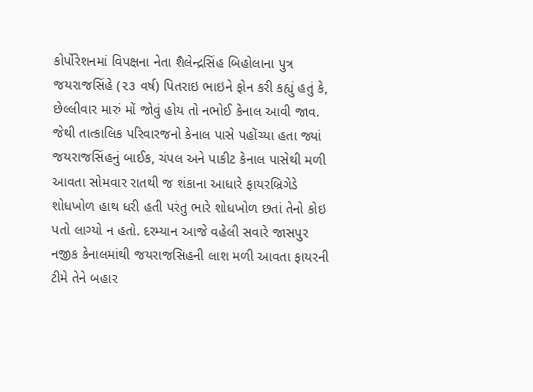કોર્પોરેશનમાં વિપક્ષના નેતા શૈલેન્દ્રસિંહ બિહોલાના પુત્ર જયરાજસિંહે (૨૩ વર્ષ) પિતરાઇ ભાઇને ફોન કરી કહ્યું હતું કે, છેલ્લીવાર મારું મોં જોવું હોય તો નભોઈ કેનાલ આવી જાવ. જેથી તાત્કાલિક પરિવારજનો કેનાલ પાસે પહોંચ્યા હતા જ્યાં જયરાજસિંહનું બાઈક, ચંપલ અને પાકીટ કેનાલ પાસેથી મળી આવતા સોમવાર રાતથી જ શંકાના આધારે ફાયરબ્રિગેડે શોધખોળ હાથ ધરી હતી પરંતુ ભારે શોધખોળ છતાં તેનો કોઇ પતો લાગ્યો ન હતો. દરમ્યાન આજે વહેલી સવારે જાસપુર નજીક કેનાલમાંથી જયરાજસિહની લાશ મળી આવતા ફાયરની ટીમે તેને બહાર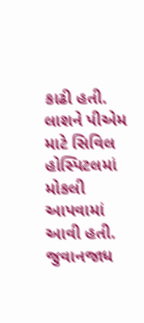કાઢી હતી. લાશને પીએમ માટે સિવિલ હોસ્પિટલમાં મોકલી આપવામાં આવી હતી. જુવાનજાધ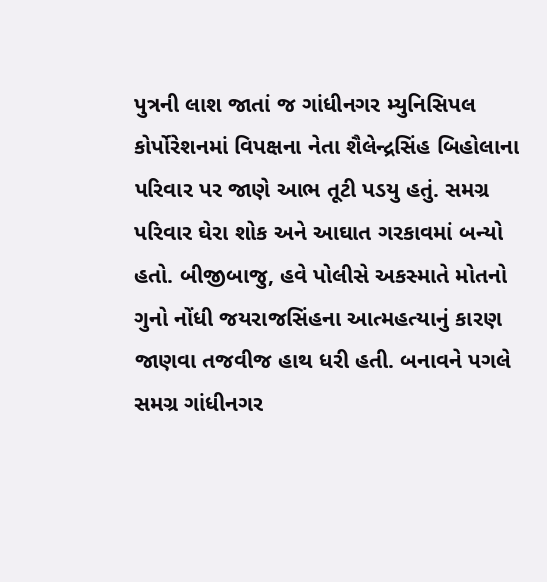પુત્રની લાશ જાતાં જ ગાંધીનગર મ્યુનિસિપલ કોર્પોરેશનમાં વિપક્ષના નેતા શૈલેન્દ્રસિંહ બિહોલાના પરિવાર પર જાણે આભ તૂટી પડયુ હતું. સમગ્ર પરિવાર ઘેરા શોક અને આઘાત ગરકાવમાં બન્યો હતો. બીજીબાજુ, હવે પોલીસે અકસ્માતે મોતનો ગુનો નોંધી જયરાજસિંહના આત્મહત્યાનું કારણ જાણવા તજવીજ હાથ ધરી હતી. બનાવને પગલે સમગ્ર ગાંધીનગર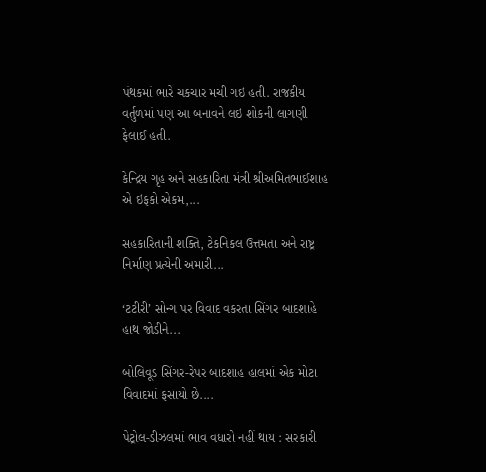પંથકમાં ભારે ચકચાર મચી ગઇ હતી. રાજકીય વર્તુળમાં પણ આ બનાવને લઇ શોકની લાગણી ફેલાઈ હતી.

કેન્દ્રિય ગૃહ અને સહકારિતા મંત્રી શ્રીઅમિતભાઈશાહ એ ઇફકો એકમ,...

સહકારિતાની શક્તિ, ટેકનિકલ ઉત્તમતા અને રાષ્ટ્ર નિર્માણ પ્રત્યેની અમારી...

‘ટટીરી’ સોન્ગ પર વિવાદ વકરતા સિંગર બાદશાહે હાથ જોડીને...

બોલિવૂડ સિંગર-રેપર બાદશાહ હાલમાં એક મોટા વિવાદમાં ફસાયો છે....

પેટ્રોલ-ડીઝલમાં ભાવ વધારો નહીં થાય : સરકારી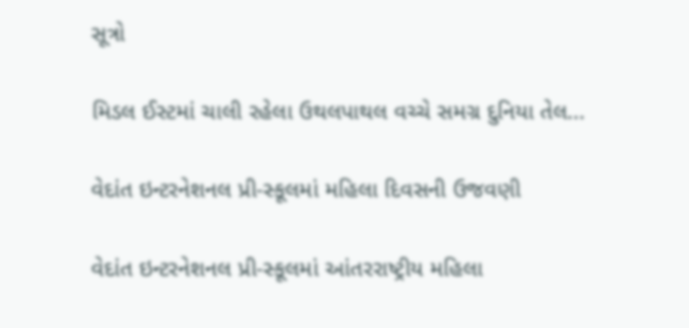સૂત્રો

મિડલ ઈસ્ટમાં ચાલી રહેલા ઉથલપાથલ વચ્ચે સમગ્ર દુનિયા તેલ...

વેદાંત ઇન્ટરનેશનલ પ્રી-સ્કૂલમાં મહિલા દિવસની ઉજવણી

વેદાંત ઇન્ટરનેશનલ પ્રી-સ્કૂલમાં આંતરરાષ્ટ્રીય મહિલા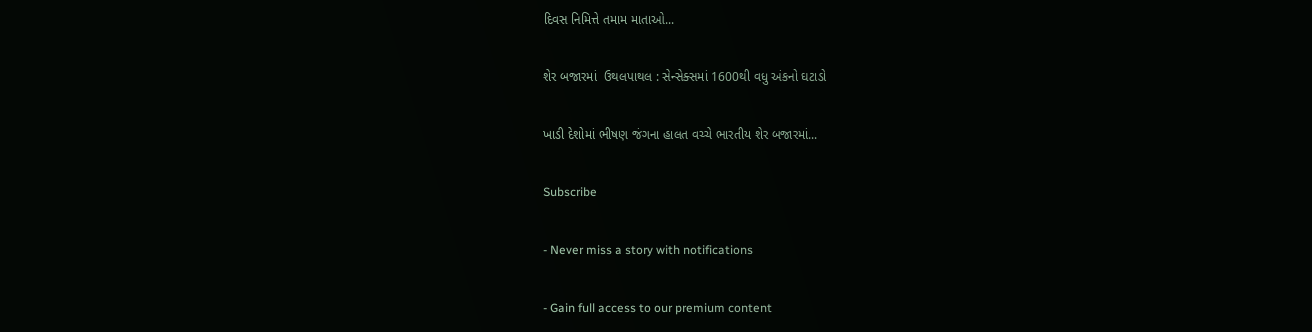દિવસ નિમિત્તે તમામ માતાઓ...

શેર બજારમાં  ઉથલપાથલ : સેન્સેક્સમાં 1600થી વધુ અંકનો ઘટાડો

ખાડી દેશોમાં ભીષણ જંગના હાલત વચ્ચે ભારતીય શેર બજારમાં...

Subscribe

- Never miss a story with notifications

- Gain full access to our premium content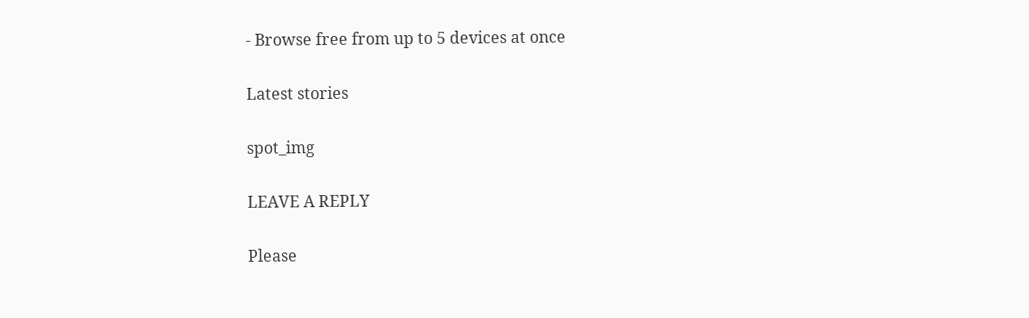- Browse free from up to 5 devices at once

Latest stories

spot_img

LEAVE A REPLY

Please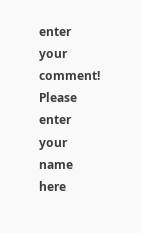enter your comment!
Please enter your name here